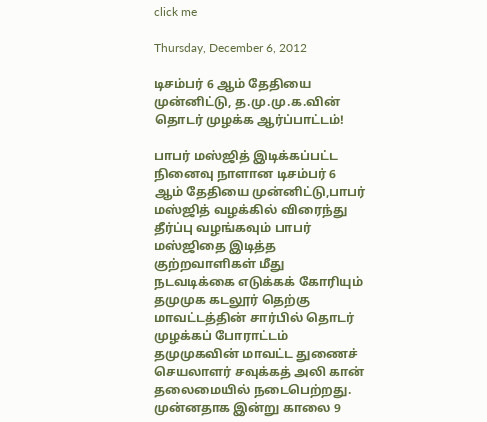click me

Thursday, December 6, 2012

டிசம்பர் 6 ஆம் தேதியை முன்னிட்டு, த.மு.மு.க.வின் தொடர் முழக்க ஆர்ப்பாட்டம்!

பாபர் மஸ்ஜித் இடிக்கப்பட்ட நினைவு நாளான டிசம்பர் 6 ஆம் தேதியை முன்னிட்டு,பாபர் மஸ்ஜித் வழக்கில் விரைந்து தீர்ப்பு வழங்கவும் பாபர் மஸ்ஜிதை இடித்த குற்றவாளிகள் மீது நடவடிக்கை எடுக்கக் கோரியும் தமுமுக கடலூர் தெற்கு மாவட்டத்தின் சார்பில் தொடர் முழக்கப் போராட்டம் தமுமுகவின் மாவட்ட துணைச் செயலாளர் சவுக்கத் அலி கான் தலைமையில் நடைபெற்றது.
முன்னதாக இன்று காலை 9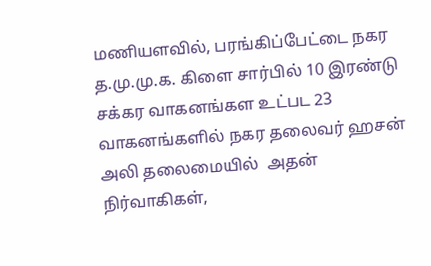மணியளவில், பரங்கிப்பேட்டை நகர த.மு.மு.க. கிளை சார்பில் 10 இரண்டு சக்கர வாகனங்கள உட்பட 23 வாகனங்களில் நகர தலைவர் ஹசன் அலி தலைமையில்  அதன் நிர்வாகிகள்,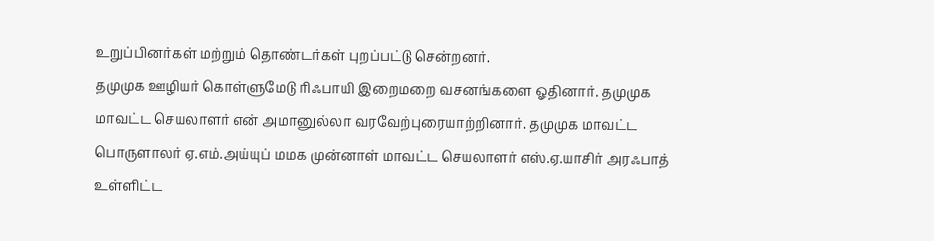உறுப்பினர்கள் மற்றும் தொண்டர்கள் புறப்பட்டு சென்றனர்.
தமுமுக ஊழியர் கொள்ளுமேடு ரிஃபாயி இறைமறை வசனங்களை ஓதினார். தமுமுக மாவட்ட செயலாளர் என் அமானுல்லா வரவேற்புரையாற்றினார். தமுமுக மாவட்ட பொருளாலர் ஏ.எம்.அய்யுப் மமக முன்னாள் மாவட்ட செயலாளர் எஸ்.ஏ.யாசிர் அரஃபாத் உள்ளிட்ட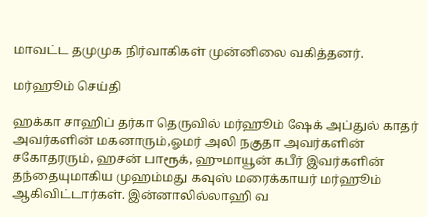மாவட்ட தமுமுக நிர்வாகிகள் முன்னிலை வகித்தனர்.

மர்ஹூம் செய்தி

ஹக்கா சாஹிப் தர்கா தெருவில் மர்ஹூம் ஷேக் அப்துல் காதர் அவர்களின் மகனாரும்,ஓமர் அலி நகுதா அவர்களின் சகோதரரும், ஹசன் பாரூக், ஹுமாயூன் கபீர் இவர்களின் தந்தையுமாகிய முஹம்மது கவுஸ் மரைக்காயர் மர்ஹூம் ஆகிவிட்டார்கள். இன்னாலில்லாஹி வ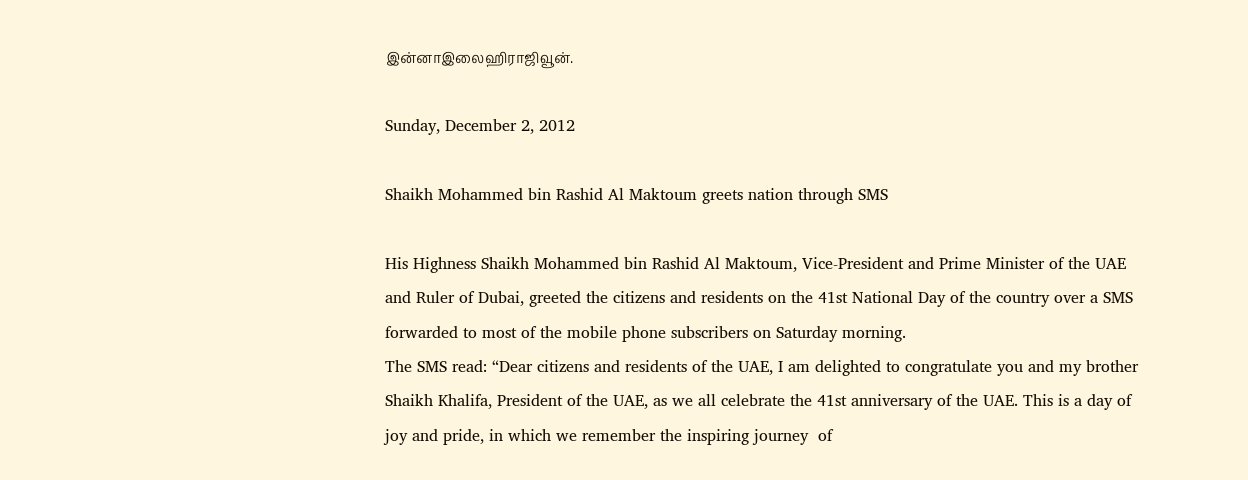இன்னாஇலைஹிராஜிவூன்.

Sunday, December 2, 2012

Shaikh Mohammed bin Rashid Al Maktoum greets nation through SMS

His Highness Shaikh Mohammed bin Rashid Al Maktoum, Vice-President and Prime Minister of the UAE and Ruler of Dubai, greeted the citizens and residents on the 41st National Day of the country over a SMS forwarded to most of the mobile phone subscribers on Saturday morning.
The SMS read: “Dear citizens and residents of the UAE, I am delighted to congratulate you and my brother Shaikh Khalifa, President of the UAE, as we all celebrate the 41st anniversary of the UAE. This is a day of joy and pride, in which we remember the inspiring journey  of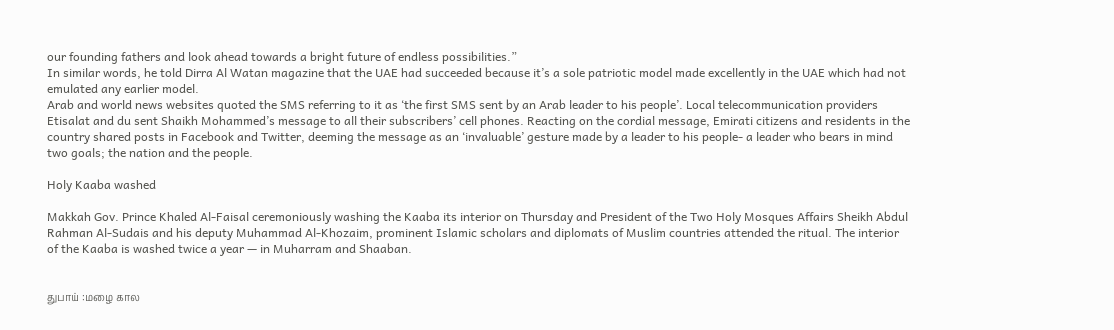our founding fathers and look ahead towards a bright future of endless possibilities.”
In similar words, he told Dirra Al Watan magazine that the UAE had succeeded because it’s a sole patriotic model made excellently in the UAE which had not emulated any earlier model.
Arab and world news websites quoted the SMS referring to it as ‘the first SMS sent by an Arab leader to his people’. Local telecommunication providers Etisalat and du sent Shaikh Mohammed’s message to all their subscribers’ cell phones. Reacting on the cordial message, Emirati citizens and residents in the country shared posts in Facebook and Twitter, deeming the message as an ‘invaluable’ gesture made by a leader to his people- a leader who bears in mind two goals; the nation and the people.

Holy Kaaba washed

Makkah Gov. Prince Khaled Al-Faisal ceremoniously washing the Kaaba its interior on Thursday and President of the Two Holy Mosques Affairs Sheikh Abdul Rahman Al-Sudais and his deputy Muhammad Al-Khozaim, prominent Islamic scholars and diplomats of Muslim countries attended the ritual. The interior of the Kaaba is washed twice a year — in Muharram and Shaaban.


துபாய் :மழை கால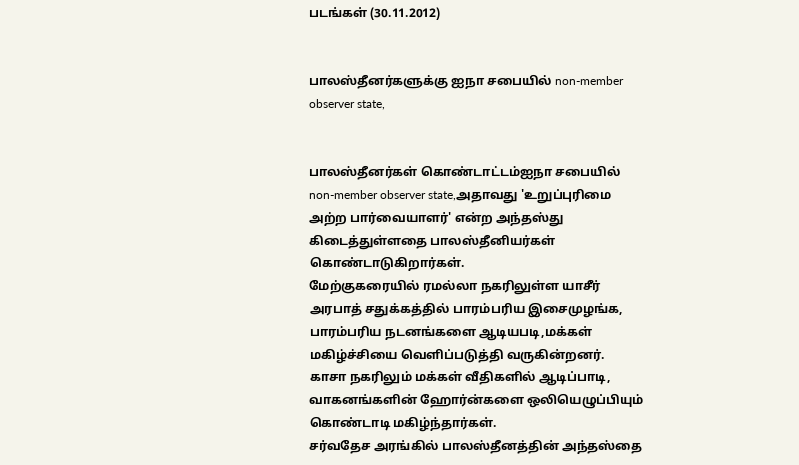படங்கள் (30.11.2012)


பாலஸ்தீனர்களுக்கு ஐநா சபையில் non-member observer state,


பாலஸ்தீனர்கள் கொண்டாட்டம்ஐநா சபையில் non-member observer state,அதாவது 'உறுப்புரிமை அற்ற பார்வையாளர்' என்ற அந்தஸ்து கிடைத்துள்ளதை பாலஸ்தீனியர்கள் கொண்டாடுகிறார்கள்.
மேற்குகரையில் ரமல்லா நகரிலுள்ள யாசீர் அரபாத் சதுக்கத்தில் பாரம்பரிய இசைமுழங்க, பாரம்பரிய நடனங்களை ஆடியபடி,மக்கள் மகிழ்ச்சியை வெளிப்படுத்தி வருகின்றனர்.
காசா நகரிலும் மக்கள் வீதிகளில் ஆடிப்பாடி, வாகனங்களின் ஹோர்ன்களை ஒலியெழுப்பியும் கொண்டாடி மகிழ்ந்தார்கள்.
சர்வதேச அரங்கில் பாலஸ்தீனத்தின் அந்தஸ்தை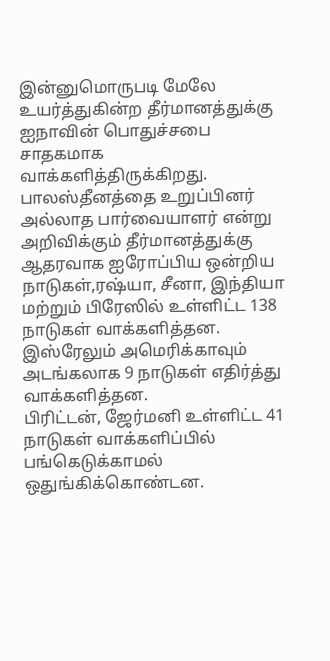இன்னுமொருபடி மேலே உயர்த்துகின்ற தீர்மானத்துக்கு ஐநாவின் பொதுச்சபை சாதகமாக வாக்களித்திருக்கிறது.
பாலஸ்தீனத்தை உறுப்பினர் அல்லாத பார்வையாளர் என்று அறிவிக்கும் தீர்மானத்துக்கு ஆதரவாக ஐரோப்பிய ஒன்றிய நாடுகள்,ரஷ்யா, சீனா, இந்தியா மற்றும் பிரேஸில் உள்ளிட்ட 138 நாடுகள் வாக்களித்தன.
இஸ்ரேலும் அமெரிக்காவும் அடங்கலாக 9 நாடுகள் எதிர்த்து வாக்களித்தன.
பிரிட்டன், ஜேர்மனி உள்ளிட்ட 41 நாடுகள் வாக்களிப்பில் பங்கெடுக்காமல் ஒதுங்கிக்கொண்டன.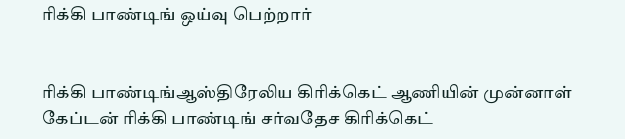ரிக்கி பாண்டிங் ஒய்வு பெற்றார்


ரிக்கி பாண்டிங்ஆஸ்திரேலிய கிரிக்கெட் ஆணியின் முன்னாள் கேப்டன் ரிக்கி பாண்டிங் சர்வதேச கிரிக்கெட்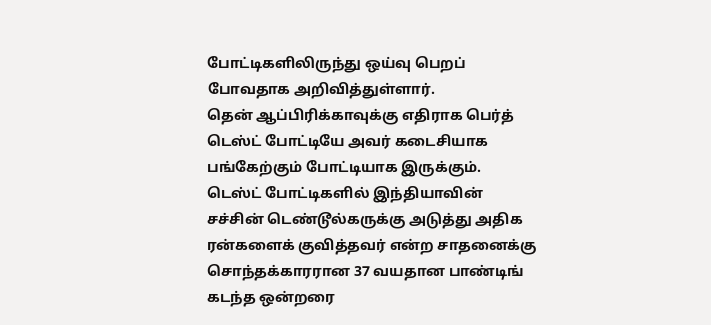போட்டிகளிலிருந்து ஒய்வு பெறப் போவதாக அறிவித்துள்ளார்.
தென் ஆப்பிரிக்காவுக்கு எதிராக பெர்த் டெஸ்ட் போட்டியே அவர் கடைசியாக பங்கேற்கும் போட்டியாக இருக்கும்.
டெஸ்ட் போட்டிகளில் இந்தியாவின் சச்சின் டெண்டூல்கருக்கு அடுத்து அதிக ரன்களைக் குவித்தவர் என்ற சாதனைக்கு சொந்தக்காரரான 37 வயதான பாண்டிங் கடந்த ஒன்றரை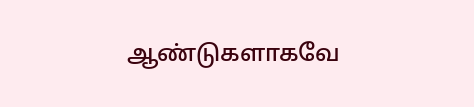ஆண்டுகளாகவே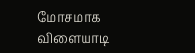மோசமாக விளையாடி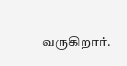வருகிறார்.